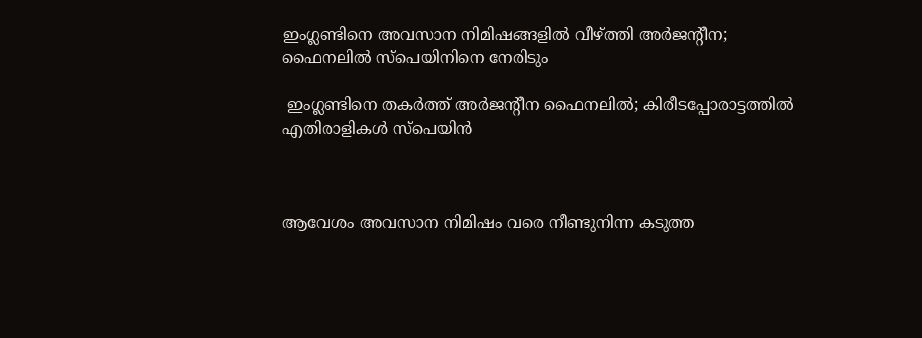ഇംഗ്ലണ്ടിനെ അവസാന നിമിഷങ്ങളിൽ വീഴ്ത്തി അർജന്റീന; ഫൈനലിൽ സ്പെയിനിനെ നേരിടും

 ഇംഗ്ലണ്ടിനെ തകർത്ത് അർജന്റീന ഫൈനലിൽ; കിരീടപ്പോരാട്ടത്തിൽ എതിരാളികൾ സ്പെയിൻ



ആവേശം അവസാന നിമിഷം വരെ നീണ്ടുനിന്ന കടുത്ത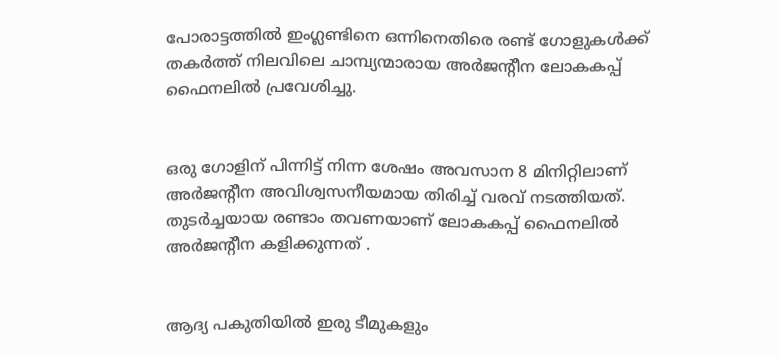പോരാട്ടത്തിൽ ഇംഗ്ലണ്ടിനെ ഒന്നിനെതിരെ രണ്ട് ഗോളുകൾക്ക് തകർത്ത് നിലവിലെ ചാമ്പ്യന്മാരായ അർജന്റീന ലോകകപ്പ് ഫൈനലിൽ പ്രവേശിച്ചു.


ഒരു ഗോളിന് പിന്നിട്ട് നിന്ന ശേഷം അവസാന 8 മിനിറ്റിലാണ് അർജൻ്റീന അവിശ്വസനീയമായ തിരിച്ച് വരവ് നടത്തിയത്. തുടർച്ചയായ രണ്ടാം തവണയാണ് ലോകകപ്പ് ഫൈനലിൽ അർജന്റീന കളിക്കുന്നത് .


ആദ്യ പകുതിയിൽ ഇരു ടീമുകളും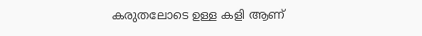കരുതലോടെ ഉള്ള കളി ആണ്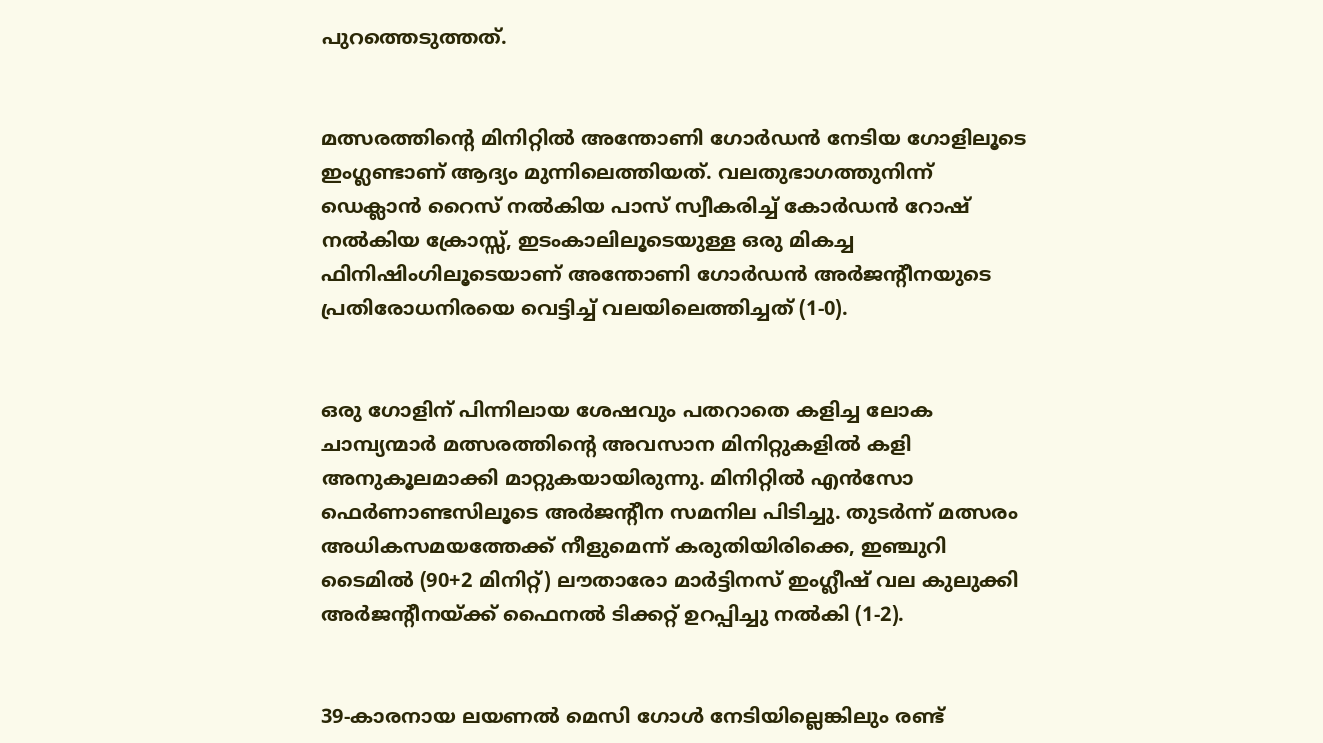പുറത്തെടുത്തത്.


മത്സരത്തിന്റെ മിനിറ്റിൽ അന്തോണി ഗോർഡൻ നേടിയ ഗോളിലൂടെ ഇംഗ്ലണ്ടാണ് ആദ്യം മുന്നിലെത്തിയത്. വലതുഭാഗത്തുനിന്ന് ഡെക്ലാൻ റൈസ് നൽകിയ പാസ് സ്വീകരിച്ച് കോർഡൻ റോഷ് നൽകിയ ക്രോസ്സ്, ഇടംകാലിലൂടെയുള്ള ഒരു മികച്ച ഫിനിഷിംഗിലൂടെയാണ് അന്തോണി ഗോർഡൻ അർജന്റീനയുടെ പ്രതിരോധനിരയെ വെട്ടിച്ച് വലയിലെത്തിച്ചത് (1-0).


ഒരു ഗോളിന് പിന്നിലായ ശേഷവും പതറാതെ കളിച്ച ലോക ചാമ്പ്യന്മാർ മത്സരത്തിന്റെ അവസാന മിനിറ്റുകളിൽ കളി അനുകൂലമാക്കി മാറ്റുകയായിരുന്നു. മിനിറ്റിൽ എൻസോ ഫെർണാണ്ടസിലൂടെ അർജന്റീന സമനില പിടിച്ചു. തുടർന്ന് മത്സരം അധികസമയത്തേക്ക് നീളുമെന്ന് കരുതിയിരിക്കെ, ഇഞ്ചുറി ടൈമിൽ (90+2 മിനിറ്റ്) ലൗതാരോ മാർട്ടിനസ് ഇംഗ്ലീഷ് വല കുലുക്കി അർജന്റീനയ്ക്ക് ഫൈനൽ ടിക്കറ്റ് ഉറപ്പിച്ചു നൽകി (1-2).


39-കാരനായ ലയണൽ മെസി ഗോൾ നേടിയില്ലെങ്കിലും രണ്ട്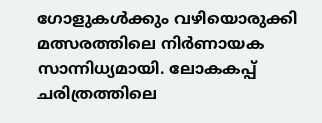ഗോളുകൾക്കും വഴിയൊരുക്കി മത്സരത്തിലെ നിർണായക സാന്നിധ്യമായി. ലോകകപ്പ് ചരിത്രത്തിലെ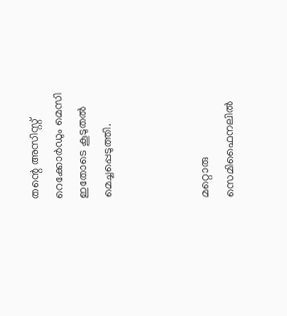തന്റെ അസിസ്റ്റ് റെക്കോർഡും മെസി ഇതോടെ കൂടുതൽ മെച്ചപ്പെടുത്തി.



മറ്റൊരു സെമിഫൈനലിൽ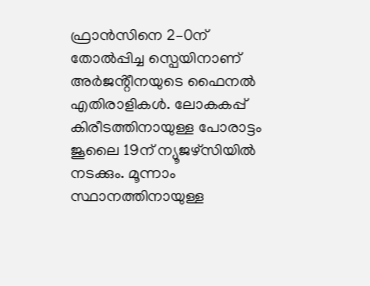ഫ്രാൻസിനെ 2–0ന് തോൽപ്പിച്ച സ്പെയിനാണ് അർജൻ്റീനയുടെ ഫൈനൽ എതിരാളികൾ. ലോകകപ്പ് കിരീടത്തിനായുള്ള പോരാട്ടം ജൂലൈ 19ന് ന്യൂജഴ്സിയിൽ നടക്കും. മൂന്നാം സ്ഥാനത്തിനായുള്ള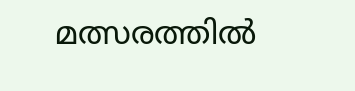മത്സരത്തിൽ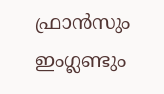ഫ്രാൻസും ഇംഗ്ലണ്ടും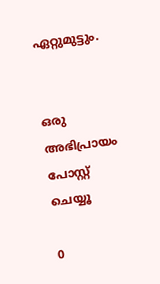ഏറ്റുമുട്ടും.


ഒരു അഭിപ്രായം പോസ്റ്റ് ചെയ്യൂ

0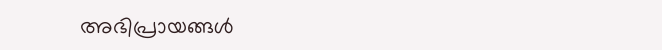അഭിപ്രായങ്ങള്‍